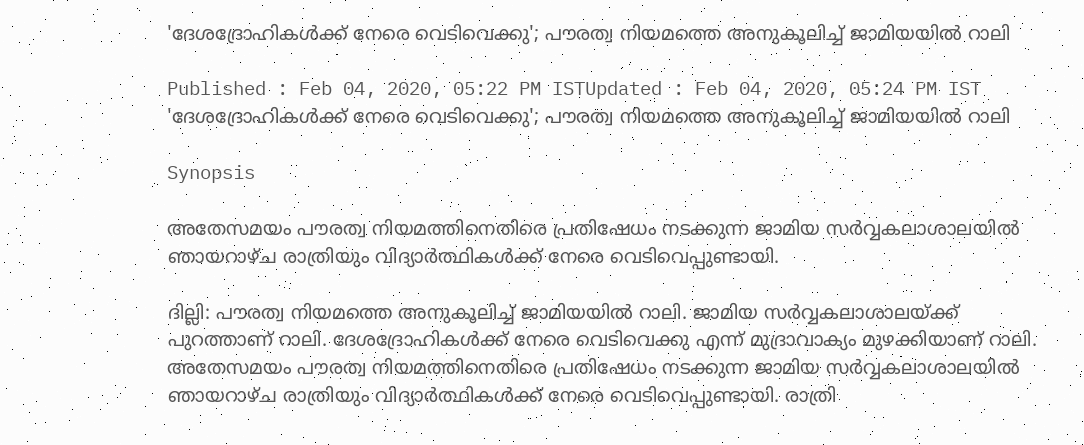'ദേശദ്രോഹികള്‍ക്ക് നേരെ വെടിവെക്കു'; പൗരത്വ നിയമത്തെ അനുകൂലിച്ച് ജാമിയയില്‍ റാലി

Published : Feb 04, 2020, 05:22 PM ISTUpdated : Feb 04, 2020, 05:24 PM IST
'ദേശദ്രോഹികള്‍ക്ക് നേരെ വെടിവെക്കു'; പൗരത്വ നിയമത്തെ അനുകൂലിച്ച് ജാമിയയില്‍ റാലി

Synopsis

അതേസമയം പൗരത്വ നിയമത്തിനെതിരെ പ്രതിഷേധം നടക്കുന്ന ജാമിയ സര്‍വ്വകലാശാലയില്‍ ഞായറാഴ്‍ച രാത്രിയും വിദ്യാര്‍ത്ഥികള്‍ക്ക് നേരെ വെടിവെപ്പുണ്ടായി.

ദില്ലി: പൗരത്വ നിയമത്തെ അനുകൂലിച്ച് ജാമിയയില്‍ റാലി. ജാമിയ സര്‍വ്വകലാശാലയ്ക്ക് പുറത്താണ് റാലി. ദേശദ്രോഹികള്‍ക്ക് നേരെ വെടിവെക്കു എന്ന് മുദ്രാവാക്യം മുഴക്കിയാണ് റാലി. അതേസമയം പൗരത്വ നിയമത്തിനെതിരെ പ്രതിഷേധം നടക്കുന്ന ജാമിയ സര്‍വ്വകലാശാലയില്‍ ഞായറാഴ്‍ച രാത്രിയും വിദ്യാര്‍ത്ഥികള്‍ക്ക് നേരെ വെടിവെപ്പുണ്ടായി. രാത്രി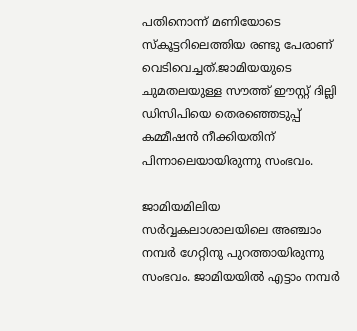പതിനൊന്ന് മണിയോടെ സ്കൂട്ടറിലെത്തിയ രണ്ടു പേരാണ് വെടിവെച്ചത്.ജാമിയയുടെ ചുമതലയുള്ള സൗത്ത് ഈസ്റ്റ് ദില്ലി ഡിസിപിയെ തെര‍ഞ്ഞെടുപ്പ് കമ്മീഷൻ നീക്കിയതിന് പിന്നാലെയായിരുന്നു സംഭവം.

ജാമിയമിലിയ സർവ്വകലാശാലയിലെ അഞ്ചാം നമ്പർ ഗേറ്റിനു പുറത്തായിരുന്നു സംഭവം. ജാമിയയിൽ എട്ടാം നമ്പർ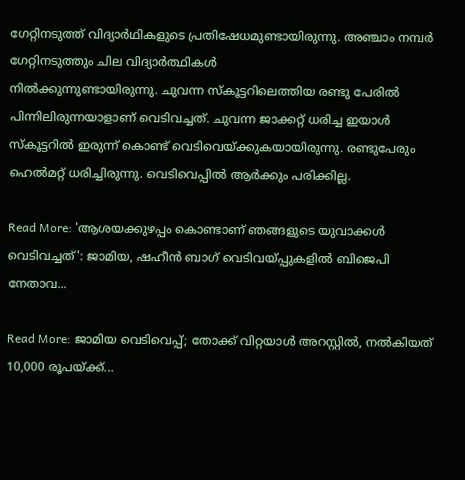ഗേറ്റിനടുത്ത് വിദ്യാർഥികളുടെ പ്രതിഷേധമുണ്ടായിരുന്നു. അഞ്ചാം നമ്പർ ഗേറ്റിനടുത്തും ചില വിദ്യാർത്ഥികൾ
നില്‍ക്കുന്നുണ്ടായിരുന്നു. ചുവന്ന സ്കൂട്ടറിലെത്തിയ രണ്ടു പേരിൽ പിന്നിലിരുന്നയാളാണ് വെടിവച്ചത്. ചുവന്ന ജാക്കറ്റ് ധരിച്ച ഇയാൾ സ്കൂട്ടറിൽ ഇരുന്ന് കൊണ്ട് വെടിവെയ്ക്കുകയായിരുന്നു. രണ്ടുപേരും ഹെൽമറ്റ് ധരിച്ചിരുന്നു. വെടിവെപ്പില്‍ ആർക്കും പരിക്കില്ല.

Read More: 'ആശയക്കുഴപ്പം കൊണ്ടാണ് ഞങ്ങളുടെ യുവാക്കൾ വെടിവച്ചത്': ജാമിയ, ഷഹീൻ ബാഗ് വെടിവയ്പ്പുകളിൽ ബിജെപി നേതാവ...

Read More: ജാമിയ വെടിവെപ്പ്; തോക്ക് വിറ്റയാള്‍ അറസ്റ്റില്‍, നല്‍കിയത് 10,000 രൂപയ്ക്ക്...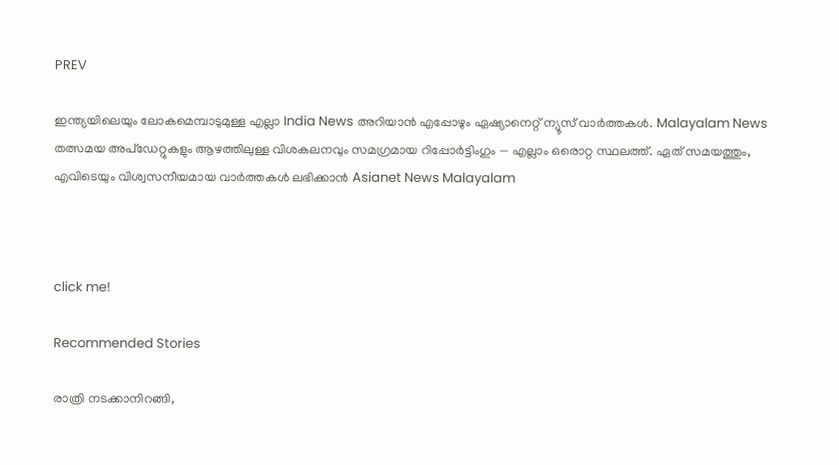PREV

ഇന്ത്യയിലെയും ലോകമെമ്പാടുമുള്ള എല്ലാ India News അറിയാൻ എപ്പോഴും ഏഷ്യാനെറ്റ് ന്യൂസ് വാർത്തകൾ. Malayalam News   തത്സമയ അപ്‌ഡേറ്റുകളും ആഴത്തിലുള്ള വിശകലനവും സമഗ്രമായ റിപ്പോർട്ടിംഗും — എല്ലാം ഒരൊറ്റ സ്ഥലത്ത്. ഏത് സമയത്തും, എവിടെയും വിശ്വസനീയമായ വാർത്തകൾ ലഭിക്കാൻ Asianet News Malayalam



click me!

Recommended Stories

രാത്രി നടക്കാനിറങ്ങി,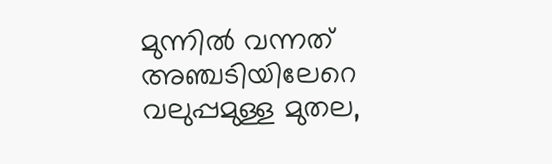മുന്നിൽ വന്നത് അഞ്ചടിയിലേറെ വലുപ്പമുള്ള മുതല,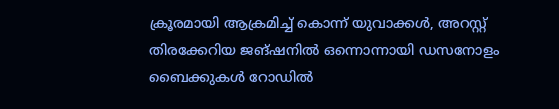ക്രൂരമായി ആക്രമിച്ച് കൊന്ന് യുവാക്കൾ, അറസ്റ്റ്
തിരക്കേറിയ ജങ്ഷനിൽ ഒന്നൊന്നായി ഡസനോളം ബൈക്കുകൾ റോഡിൽ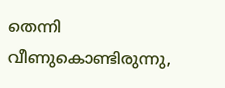തെന്നി വീണുകൊണ്ടിരുന്നു,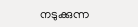നടുക്കുന്ന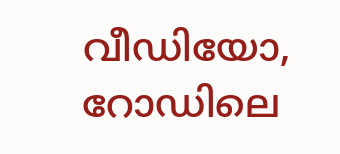വീഡിയോ, റോഡിലെ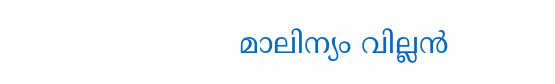മാലിന്യം വില്ലൻ